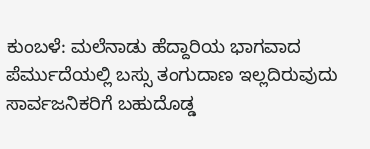ಕುಂಬಳೆ: ಮಲೆನಾಡು ಹೆದ್ದಾರಿಯ ಭಾಗವಾದ ಪೆರ್ಮುದೆಯಲ್ಲಿ ಬಸ್ಸು ತಂಗುದಾಣ ಇಲ್ಲದಿರುವುದು ಸಾರ್ವಜನಿಕರಿಗೆ ಬಹುದೊಡ್ಡ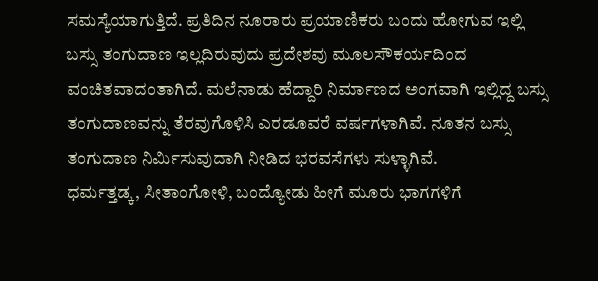ಸಮಸ್ಯೆಯಾಗುತ್ತಿದೆ. ಪ್ರತಿದಿನ ನೂರಾರು ಪ್ರಯಾಣಿಕರು ಬಂದು ಹೋಗುವ ಇಲ್ಲಿ ಬಸ್ಸು ತಂಗುದಾಣ ಇಲ್ಲದಿರುವುದು ಪ್ರದೇಶವು ಮೂಲಸೌಕರ್ಯದಿಂದ ವಂಚಿತವಾದಂತಾಗಿದೆ. ಮಲೆನಾಡು ಹೆದ್ದಾರಿ ನಿರ್ಮಾಣದ ಅಂಗವಾಗಿ ಇಲ್ಲಿದ್ದ ಬಸ್ಸು ತಂಗುದಾಣವನ್ನು ತೆರವುಗೊಳಿಸಿ ಎರಡೂವರೆ ವರ್ಷಗಳಾಗಿವೆ. ನೂತನ ಬಸ್ಸು ತಂಗುದಾಣ ನಿರ್ಮಿಸುವುದಾಗಿ ನೀಡಿದ ಭರವಸೆಗಳು ಸುಳ್ಳಾಗಿವೆ.
ಧರ್ಮತ್ತಡ್ಕ, ಸೀತಾಂಗೋಳಿ, ಬಂದ್ಯೋಡು ಹೀಗೆ ಮೂರು ಭಾಗಗಳಿಗೆ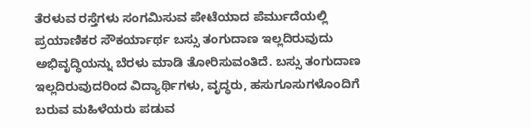ತೆರಳುವ ರಸ್ತೆಗಳು ಸಂಗಮಿಸುವ ಪೇಟೆಯಾದ ಪೆರ್ಮುದೆಯಲ್ಲಿ ಪ್ರಯಾಣಿಕರ ಸೌಕರ್ಯಾರ್ಥ ಬಸ್ಸು ತಂಗುದಾಣ ಇಲ್ಲದಿರುವುದು ಅಭಿವೃದ್ಧಿಯನ್ನು ಬೆರಳು ಮಾಡಿ ತೋರಿಸುವಂತಿದೆ. ಬಸ್ಸು ತಂಗುದಾಣ ಇಲ್ಲದಿರುವುದರಿಂದ ವಿದ್ಯಾರ್ಥಿಗಳು, ವೃದ್ಧರು, ಹಸುಗೂಸುಗಳೊಂದಿಗೆ ಬರುವ ಮಹಿಳೆಯರು ಪಡುವ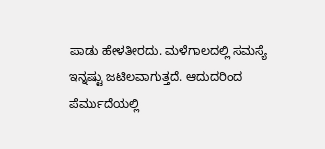ಪಾಡು ಹೇಳತೀರದು. ಮಳೆಗಾಲದಲ್ಲಿ ಸಮಸ್ಯೆ ಇನ್ನಷ್ಟು ಜಟಿಲವಾಗುತ್ತದೆ. ಆದುದರಿಂದ ಪೆರ್ಮುದೆಯಲ್ಲಿ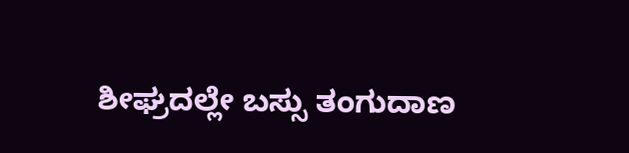ಶೀಘ್ರದಲ್ಲೇ ಬಸ್ಸು ತಂಗುದಾಣ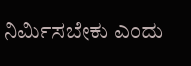ನಿರ್ಮಿಸಬೇಕು ಎಂದು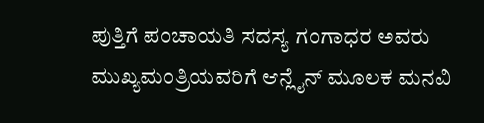ಪುತ್ತಿಗೆ ಪಂಚಾಯತಿ ಸದಸ್ಯ ಗಂಗಾಧರ ಅವರು ಮುಖ್ಯಮಂತ್ರಿಯವರಿಗೆ ಆನ್ಲೈನ್ ಮೂಲಕ ಮನವಿ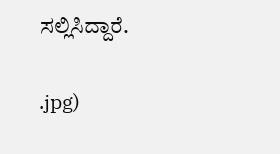ಸಲ್ಲಿಸಿದ್ದಾರೆ.

.jpg)